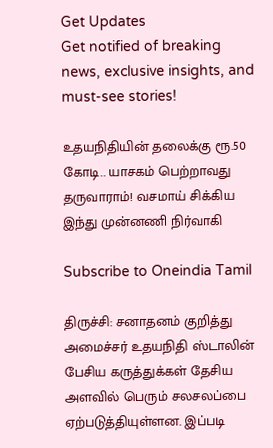Get Updates
Get notified of breaking news, exclusive insights, and must-see stories!

உதயநிதியின் தலைக்கு ரூ.50 கோடி.. யாசகம் பெற்றாவது தருவாராம்! வசமாய் சிக்கிய இந்து முன்னணி நிர்வாகி

Subscribe to Oneindia Tamil

திருச்சி: சனாதனம் குறித்து அமைச்சர் உதயநிதி ஸ்டாலின் பேசிய கருத்துக்கள் தேசிய அளவில் பெரும் சலசலப்பை ஏற்படுத்தியுள்ளன. இப்படி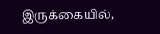இருக்கையில்,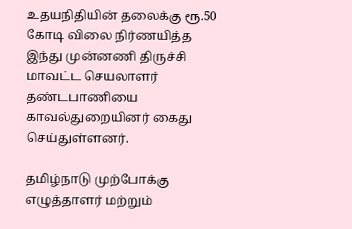உதயநிதியின் தலைக்கு ரூ.50 கோடி விலை நிர்ணயித்த இந்து முன்னணி திருச்சி மாவட்ட செயலாளர் தண்டபாணியை காவல்துறையினர் கைது செய்துள்ளனர்.

தமிழ்நாடு முற்போக்கு எழுத்தாளர் மற்றும்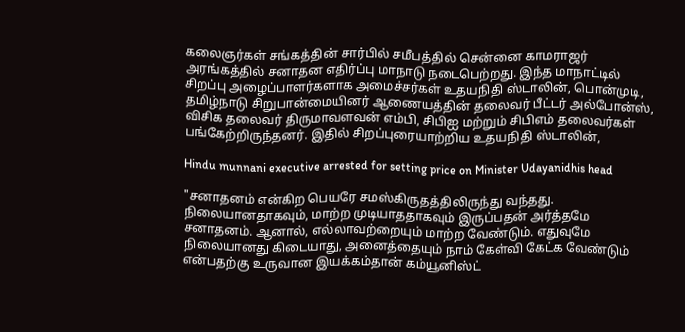கலைஞர்கள் சங்கத்தின் சார்பில் சமீபத்தில் சென்னை காமராஜர் அரங்கத்தில் சனாதன எதிர்ப்பு மாநாடு நடைபெற்றது. இந்த மாநாட்டில் சிறப்பு அழைப்பாளர்களாக அமைச்சர்கள் உதயநிதி ஸ்டாலின், பொன்முடி, தமிழ்நாடு சிறுபான்மையினர் ஆணையத்தின் தலைவர் பீட்டர் அல்போன்ஸ், விசிக தலைவர் திருமாவளவன் எம்பி, சிபிஐ மற்றும் சிபிஎம் தலைவர்கள் பங்கேற்றிருந்தனர். இதில் சிறப்புரையாற்றிய உதயநிதி ஸ்டாலின்,

Hindu munnani executive arrested for setting price on Minister Udayanidhis head

"சனாதனம் என்கிற பெயரே சமஸ்கிருதத்திலிருந்து வந்தது. நிலையானதாகவும், மாற்ற முடியாததாகவும் இருப்பதன் அர்த்தமே சனாதனம். ஆனால், எல்லாவற்றையும் மாற்ற வேண்டும். எதுவுமே நிலையானது கிடையாது, அனைத்தையும் நாம் கேள்வி கேட்க வேண்டும் என்பதற்கு உருவான இயக்கம்தான் கம்யூனிஸ்ட்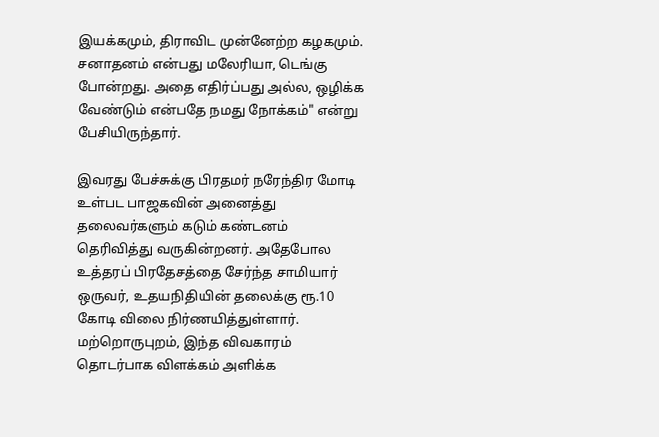இயக்கமும், திராவிட முன்னேற்ற கழகமும். சனாதனம் என்பது மலேரியா, டெங்கு போன்றது. அதை எதிர்ப்பது அல்ல, ஒழிக்க வேண்டும் என்பதே நமது நோக்கம்" என்று பேசியிருந்தார்.

இவரது பேச்சுக்கு பிரதமர் நரேந்திர மோடி உள்பட பாஜகவின் அனைத்து தலைவர்களும் கடும் கண்டனம் தெரிவித்து வருகின்றனர். அதேபோல உத்தரப் பிரதேசத்தை சேர்ந்த சாமியார் ஒருவர், உதயநிதியின் தலைக்கு ரூ.10 கோடி விலை நிர்ணயித்துள்ளார். மற்றொருபுறம், இந்த விவகாரம் தொடர்பாக விளக்கம் அளிக்க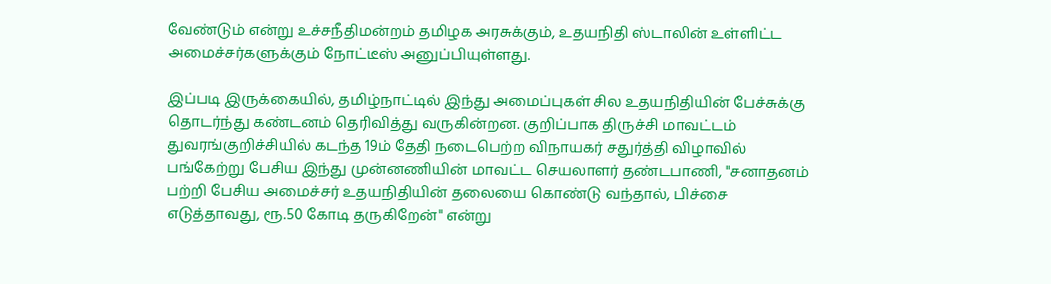வேண்டும் என்று உச்சநீதிமன்றம் தமிழக அரசுக்கும், உதயநிதி ஸ்டாலின் உள்ளிட்ட அமைச்சர்களுக்கும் நோட்டீஸ் அனுப்பியுள்ளது.

இப்படி இருக்கையில், தமிழ்நாட்டில் இந்து அமைப்புகள் சில உதயநிதியின் பேச்சுக்கு தொடர்ந்து கண்டனம் தெரிவித்து வருகின்றன. குறிப்பாக திருச்சி மாவட்டம் துவரங்குறிச்சியில் கடந்த 19ம் தேதி நடைபெற்ற விநாயகர் சதுர்த்தி விழாவில் பங்கேற்று பேசிய இந்து முன்னணியின் மாவட்ட செயலாளர் தண்டபாணி, "சனாதனம் பற்றி பேசிய அமைச்சர் உதயநிதியின் தலையை கொண்டு வந்தால், பிச்சை எடுத்தாவது, ரூ.50 கோடி தருகிறேன்" என்று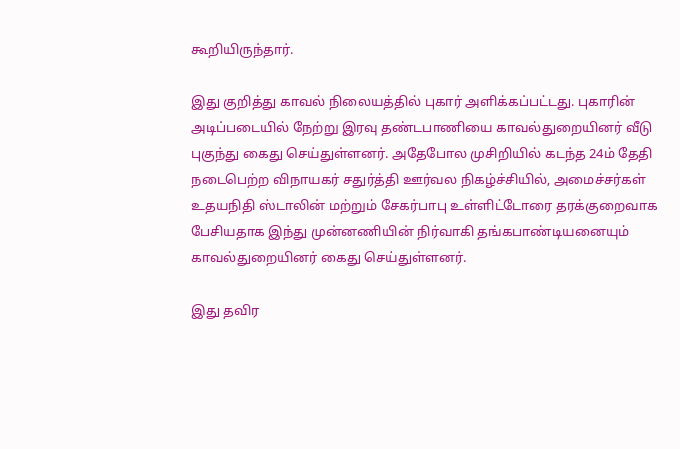கூறியிருந்தார்.

இது குறித்து காவல் நிலையத்தில் புகார் அளிக்கப்பட்டது. புகாரின் அடிப்படையில் நேற்று இரவு தண்டபாணியை காவல்துறையினர் வீடு புகுந்து கைது செய்துள்ளனர். அதேபோல முசிறியில் கடந்த 24ம் தேதி நடைபெற்ற விநாயகர் சதுர்த்தி ஊர்வல நிகழ்ச்சியில், அமைச்சர்கள் உதயநிதி ஸ்டாலின் மற்றும் சேகர்பாபு உள்ளிட்டோரை தரக்குறைவாக பேசியதாக இந்து முன்னணியின் நிர்வாகி தங்கபாண்டியனையும் காவல்துறையினர் கைது செய்துள்ளனர்.

இது தவிர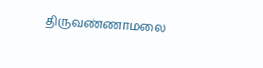திருவண்ணாமலை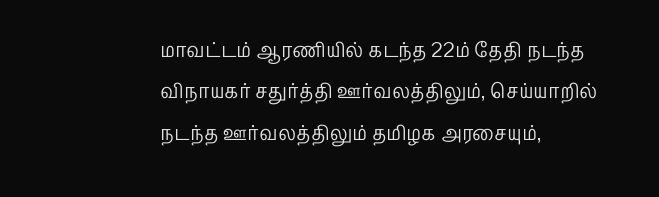மாவட்டம் ஆரணியில் கடந்த 22ம் தேதி நடந்த விநாயகர் சதுர்த்தி ஊர்வலத்திலும், செய்யாறில் நடந்த ஊர்வலத்திலும் தமிழக அரசையும்,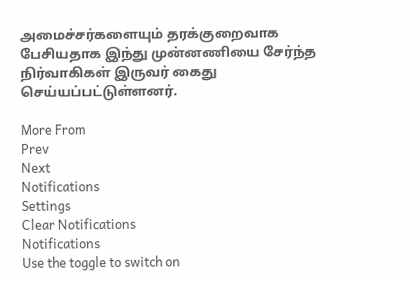அமைச்சர்களையும் தரக்குறைவாக பேசியதாக இந்து முன்னணியை சேர்ந்த நிர்வாகிகள் இருவர் கைது செய்யப்பட்டுள்ளனர்.

More From
Prev
Next
Notifications
Settings
Clear Notifications
Notifications
Use the toggle to switch on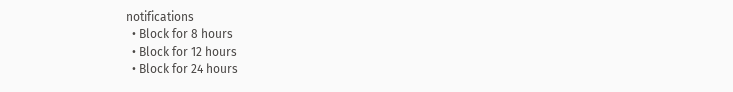notifications
  • Block for 8 hours
  • Block for 12 hours
  • Block for 24 hours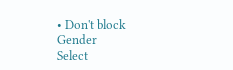• Don't block
Gender
Select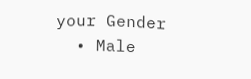your Gender
  • Male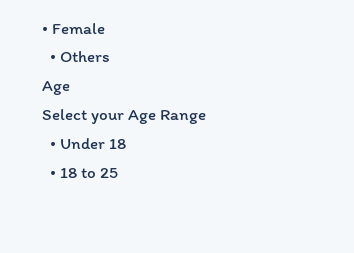• Female
  • Others
Age
Select your Age Range
  • Under 18
  • 18 to 25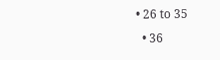• 26 to 35
  • 36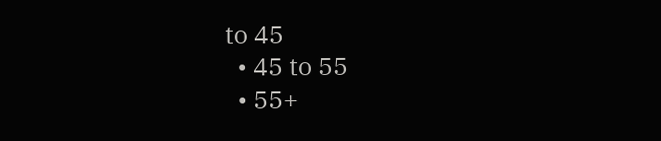to 45
  • 45 to 55
  • 55+